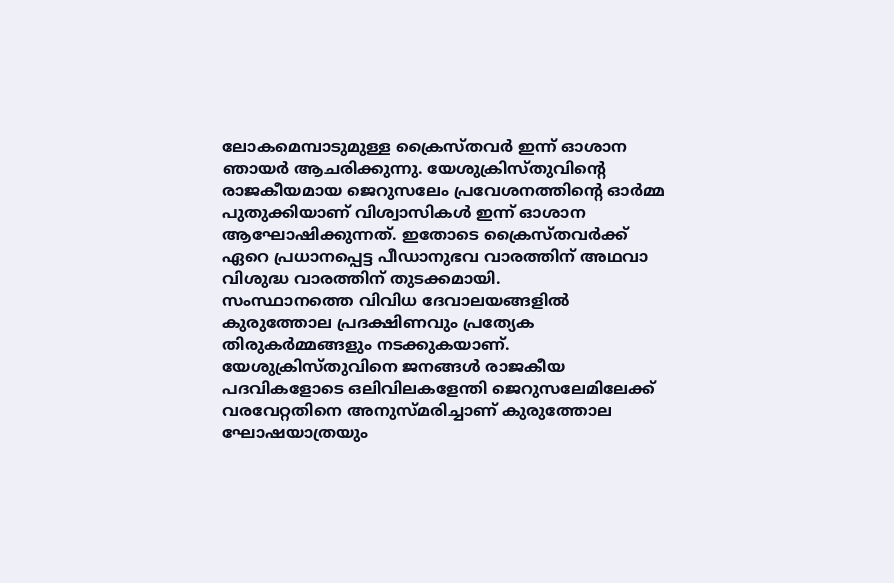ലോകമെമ്പാടുമുള്ള ക്രൈസ്തവർ ഇന്ന് ഓശാന ഞായർ ആചരിക്കുന്നു. യേശുക്രിസ്തുവിന്റെ രാജകീയമായ ജെറുസലേം പ്രവേശനത്തിന്റെ ഓർമ്മ പുതുക്കിയാണ് വിശ്വാസികൾ ഇന്ന് ഓശാന ആഘോഷിക്കുന്നത്. ഇതോടെ ക്രൈസ്തവർക്ക് ഏറെ പ്രധാനപ്പെട്ട പീഡാനുഭവ വാരത്തിന് അഥവാ വിശുദ്ധ വാരത്തിന് തുടക്കമായി.
സംസ്ഥാനത്തെ വിവിധ ദേവാലയങ്ങളിൽ കുരുത്തോല പ്രദക്ഷിണവും പ്രത്യേക തിരുകർമ്മങ്ങളും നടക്കുകയാണ്. യേശുക്രിസ്തുവിനെ ജനങ്ങൾ രാജകീയ പദവികളോടെ ഒലിവിലകളേന്തി ജെറുസലേമിലേക്ക് വരവേറ്റതിനെ അനുസ്മരിച്ചാണ് കുരുത്തോല ഘോഷയാത്രയും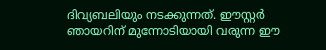ദിവ്യബലിയും നടക്കുന്നത്. ഈസ്റ്റർ ഞായറിന് മുന്നോടിയായി വരുന്ന ഈ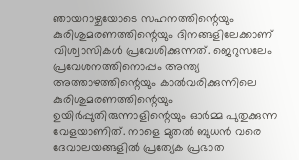ഞായറാഴ്ചയോടെ സഹനത്തിന്റെയും കുരിശുമരണത്തിന്റെയും ദിനങ്ങളിലേക്കാണ് വിശ്വാസികൾ പ്രവേശിക്കുന്നത്. ജെറുസലേം പ്രവേശനത്തിനൊപ്പം അന്ത്യ അത്താഴത്തിന്റെയും കാൽവരിക്കുന്നിലെ കുരിശുമരണത്തിന്റെയും ഉയിർപ്പുതിരുന്നാളിന്റെയും ഓർമ്മ പുതുക്കുന്ന വേളയാണിത്. നാളെ മുതൽ ബുധൻ വരെ ദേവാലയങ്ങളിൽ പ്രത്യേക പ്രഭാത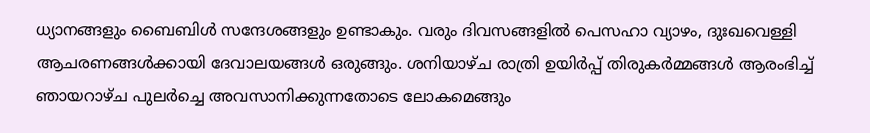ധ്യാനങ്ങളും ബൈബിൾ സന്ദേശങ്ങളും ഉണ്ടാകും. വരും ദിവസങ്ങളിൽ പെസഹാ വ്യാഴം, ദുഃഖവെള്ളി ആചരണങ്ങൾക്കായി ദേവാലയങ്ങൾ ഒരുങ്ങും. ശനിയാഴ്ച രാത്രി ഉയിർപ്പ് തിരുകർമ്മങ്ങൾ ആരംഭിച്ച് ഞായറാഴ്ച പുലർച്ചെ അവസാനിക്കുന്നതോടെ ലോകമെങ്ങും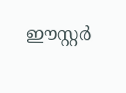ഈസ്റ്റർ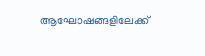ആഘോഷങ്ങളിലേക്ക്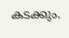കടക്കും.